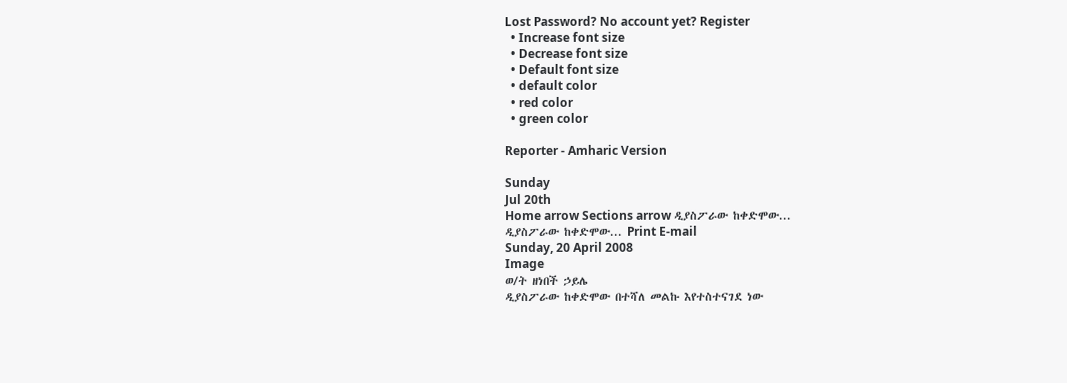Lost Password? No account yet? Register
  • Increase font size
  • Decrease font size
  • Default font size
  • default color
  • red color
  • green color

Reporter - Amharic Version

Sunday
Jul 20th
Home arrow Sections arrow ዲያስፖራው ከቀድሞው...
ዲያስፖራው ከቀድሞው... Print E-mail
Sunday, 20 April 2008
Image
ወ/ት ዘነበች ኃይሌ
ዲያስፖራው ከቀድሞው በተሻለ መልኩ እየተስተናገደ ነው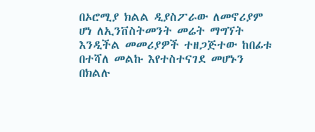በኦሮሚያ ክልል ዲያስፖራው ለመኖሪያም ሆነ ለኢንቨስትመንት መሬት ማግኘት እንዲችል መመሪያዎች ተዘጋጅተው ከበፊቱ በተሻለ መልኩ እየተስተናገደ መሆኑን በክልሉ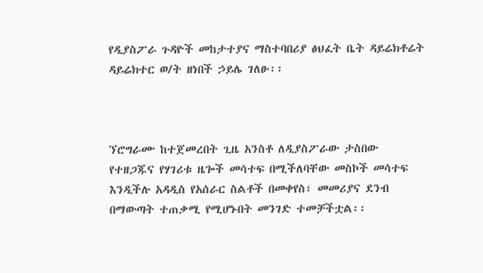የዲያስፖራ ጉዳዮች መከታተያና ማስተባበሪያ ፅህፈት ቤት ዳይሬክቶሬት ዳይሬክተር ወ/ት ዘነበች ኃይሌ ገለፁ፡፡



ኘሮግራሙ ከተጀመረበት ጊዜ አንስቶ ለዲያስፖራው ታስበው የተዘጋጁና የሃገሪቱ ዜጐች መሳተፍ በሚችለባቸው መስኮች መሳተፍ እንዲችሉ አዳዲስ የአሰራር ስልቶች በመቀየስ፣ መመሪያና ደንብ በማውጣት ተጠቃሚ የሚሆኑበት መንገድ ተመቻችቷል፡፡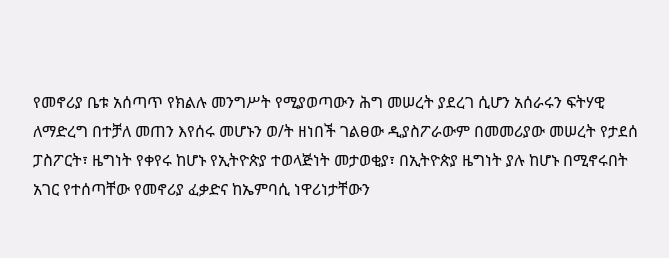የመኖሪያ ቤቱ አሰጣጥ የክልሉ መንግሥት የሚያወጣውን ሕግ መሠረት ያደረገ ሲሆን አሰራሩን ፍትሃዊ ለማድረግ በተቻለ መጠን እየሰሩ መሆኑን ወ/ት ዘነበች ገልፀው ዲያስፖራውም በመመሪያው መሠረት የታደሰ ፓስፖርት፣ ዜግነት የቀየሩ ከሆኑ የኢትዮጵያ ተወላጅነት መታወቂያ፣ በኢትዮጵያ ዜግነት ያሉ ከሆኑ በሚኖሩበት አገር የተሰጣቸው የመኖሪያ ፈቃድና ከኤምባሲ ነዋሪነታቸውን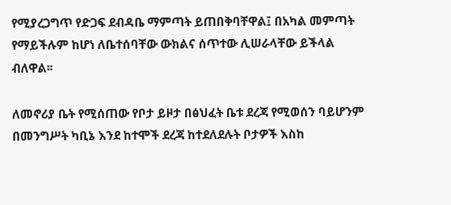የሚያረጋግጥ የድጋፍ ደብዳቤ ማምጣት ይጠበቅባቸዋል፤ በአካል መምጣት የማይችሉም ከሆነ ለቤተሰባቸው ውክልና ሰጥተው ሊሠራላቸው ይችላል ብለዋል፡፡

ለመኖሪያ ቤት የሚሰጠው የቦታ ይዞታ በፅህፈት ቤቱ ደረጃ የሚወሰን ባይሆንም በመንግሥት ካቢኔ እንደ ከተሞች ደረጃ ከተደለደሉት ቦታዎች እስከ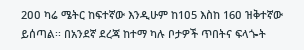2ዐዐ ካሬ ሜትር ከፍተኛው እንዲሁም ከ1ዐ5 እስከ 16ዐ ዝቅተኛው ይሰጣል፡፡ በአንደኛ ደረጃ ከተማ ካሉ ቦታዎች ጥበትና ፍላጐት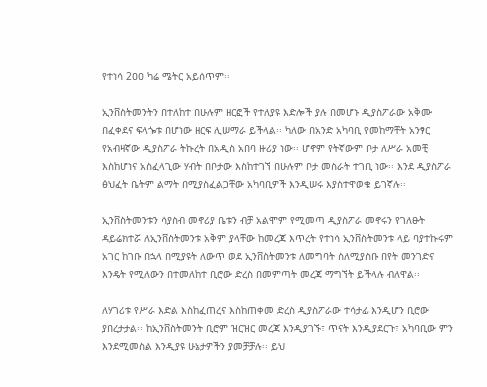የተነሳ 2ዐዐ ካሬ ሜትር አይሰጥም፡፡

ኢንቨስትመንትን በተለከተ በሁሉም ዘርፎች የተለያዩ እድሎች ያሉ በመሆኑ ዲያስፖራው አቅሙ በፈቀደና ፍላጐቱ በሆነው ዘርፍ ሊሠማራ ይችላል፡፡ ካለው በአንድ አካባቢ የመከማቸት አንፃር የአብዛኛው ዲያስፖራ ትኩረት በአዲስ አበባ ዙሪያ ነው፡፡ ሆኖም የትኛውም ቦታ ለሥራ አመቺ እስከሆነና አስፈላጊው ሃብት በቦታው እስከተገኘ በሁሉም ቦታ መስራት ተገቢ ነው፡፡ እንደ ዲያስፖራ ፅህፈት ቤትም ልማት በሚያስፈልጋቸው አካባቢዎች እንዲሠሩ እያስተዋወቁ ይገኛሉ፡፡

ኢንቨስትመንቱን ሳያስብ መኖሪያ ቤቱን ብቻ አልሞም የሚመጣ ዲያስፖራ መኖሩን የገለፁት ዳይሬክተሯ ለኢንቨስትመንቱ አቅም ያላቸው ከመረጃ እጥረት የተነሳ ኢንቨስትመንቱ ላይ ባያተኩሩም አገር ከገቡ በኋላ በሚያዩት ለውጥ ወደ ኢንቨስትመንቱ ለመግባት ስለሚያስቡ በየት መንገድና እንዴት የሚለውን በተመለከተ ቢሮው ድረስ በመምጣት መረጃ ማግኘት ይችላሉ ብለዋል፡፡

ለሃገሪቱ የሥራ እድል እስከፈጠረና እስከጠቀመ ድረስ ዲያስፖራው ተሳታፊ እንዲሆን ቢሮው ያበረታታል፡፡ ከኢንቨስትመንት ቢሮም ዝርዝር መረጃ እንዲያገኙ፣ ጥናት እንዲያደርጉ፣ አካባቢው ምን እንደሚመስል እንዲያዩ ሁኔታዎችን ያመቻቻሉ፡፡ ይህ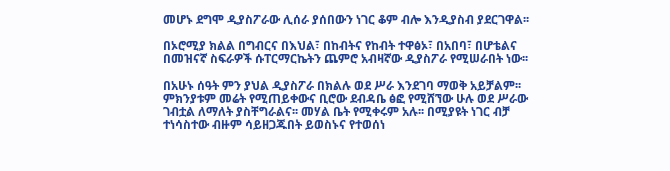መሆኑ ደግሞ ዲያስፖራው ሊሰራ ያሰበውን ነገር ቆም ብሎ እንዲያስብ ያደርገዋል፡፡

በኦሮሚያ ክልል በግብርና በእህል፣ በከብትና የከብት ተዋፅኦ፣ በአበባ፣ በሆቴልና በመዝናኛ ስፍራዎች ሱፐርማርኬትን ጨምሮ አብዛኛው ዲያስፖራ የሚሠራበት ነው፡፡

በአሁኑ ሰዓት ምን ያህል ዲያስፖራ በክልሉ ወደ ሥራ እንደገባ ማወቅ አይቻልም፡፡ ምክንያቱም መሬት የሚጠይቀውና ቢሮው ደብዳቤ ፅፎ የሚሸኘው ሁሉ ወደ ሥራው ገብቷል ለማለት ያስቸግራልና፡፡ መሃል ቤት የሚቀሩም አሉ፡፡ በሚያዩት ነገር ብቻ ተነሳስተው ብዙም ሳይዘጋጁበት ይወስኑና የተወሰነ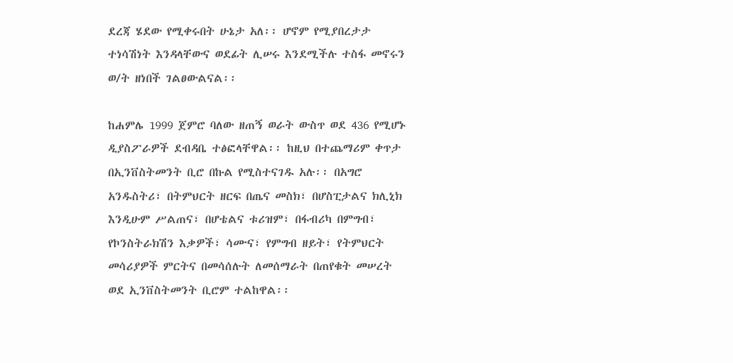ደረጃ ሄደው የሚቀሩበት ሁኔታ አለ፡፡ ሆኖም የሚያበረታታ ተነሳሽነት እንዳላቸውና ወደፊት ሊሠሩ እንደሚችሉ ተስፋ መኖሩን ወ/ት ዘነበች ገልፀውልናል፡፡

ከሐምሌ 1999 ጀምሮ ባለው ዘጠኝ ወራት ውስጥ ወደ 436 የሚሆኑ ዲያስፖራዎች ደብዳቤ ተፅፎላቸዋል፡፡ ከዚህ በተጨማሪም ቀጥታ በኢንቨስትመንት ቢሮ በኩል የሚስተናገዱ አሉ፡፡ በአግሮ አንዱስትሪ፣ በትምህርት ዘርፍ በጤና መስክ፣ በሆስፒታልና ክሊኒክ እንዲሁም ሥልጠና፣ በሆቴልና ቱሪዝም፣ በፋብሪካ በምግብ፣ የኮንስትራክሽን እቃዎች፣ ሳሙና፣ የምግብ ዘይት፣ የትምህርት መሳሪያዎች ምርትና በመሳሰሉት ለመሰማራት በጠየቁት መሠረት ወደ ኢንቨስትመንት ቢሮም ተልከዋል፡፡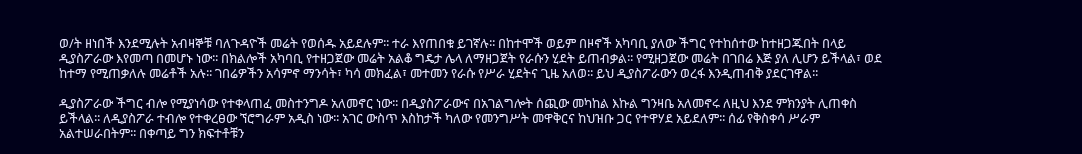ወ/ት ዘነበች እንደሚሉት አብዛኞቹ ባለጉዳዮች መሬት የወሰዱ አይደሉም፡፡ ተራ እየጠበቁ ይገኛሉ፡፡ በከተሞች ወይም በዞኖች አካባቢ ያለው ችግር የተከሰተው ከተዘጋጁበት በላይ ዲያስፖራው እየመጣ በመሆኑ ነው፡፡ በክልሎች አካባቢ የተዘጋጀው መሬት አልቆ ግዴታ ሌላ ለማዘጋጀት የራሱን ሂደት ይጠብቃል፡፡ የሚዘጋጀው መሬት በገበሬ እጅ ያለ ሊሆን ይችላል፣ ወደ ከተማ የሚጠቃለሉ መሬቶች አሉ፡፡ ገበሬዎችን አሳምኖ ማንሳት፣ ካሳ መክፈል፣ መተመን የራሱ የሥራ ሂደትና ጊዜ አለወ፡፡ ይህ ዲያስፖራውን ወረፋ እንዲጠብቅ ያደርገዋል፡፡

ዲያስፖራው ችግር ብሎ የሚያነሳው የተቀላጠፈ መስተንግዶ አለመኖር ነው፡፡ በዲያስፖራውና በአገልግሎት ሰጪው መካከል እኩል ግንዛቤ አለመኖሩ ለዚህ እንደ ምክንያት ሊጠቀስ ይችላል፡፡ ለዲያስፖራ ተብሎ የተቀረፀው ኘሮግራም አዲስ ነው፡፡ አገር ውስጥ እስከታች ካለው የመንግሥት መዋቅርና ከህዝቡ ጋር የተዋሃደ አይደለም፡፡ ሰፊ የቅስቀሳ ሥራም አልተሠራበትም፡፡ በቀጣይ ግን ክፍተቶቹን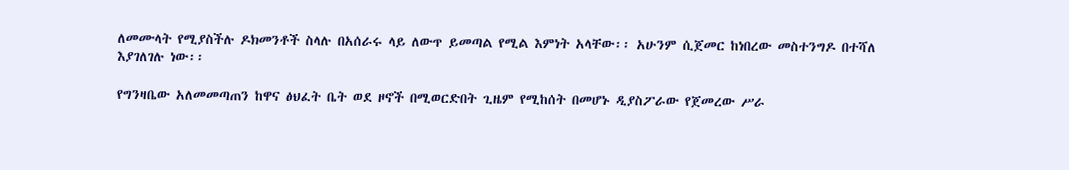ለመሙላት የሚያስችሉ ዶክመንቶች ስላሉ በአሰራሩ ላይ ለውጥ ይመጣል የሚል እምነት አላቸው፡፡ አሁንም ሲጀመር ከነበረው መስተንግዶ በተሻለ እያገለገሉ ነው፡፡

የግንዛቤው አለመመጣጠን ከዋና ፅህፈት ቤት ወደ ዞኖች በሚወርድበት ጊዜም የሚከሰት በመሆኑ ዲያስፖራው የጀመረው ሥራ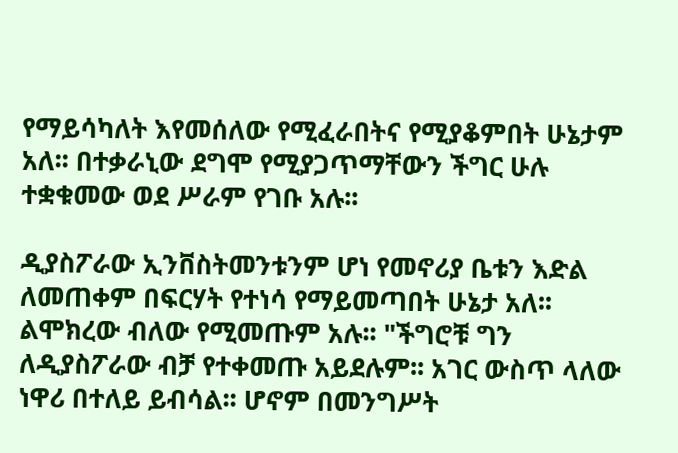የማይሳካለት እየመሰለው የሚፈራበትና የሚያቆምበት ሁኔታም አለ፡፡ በተቃራኒው ደግሞ የሚያጋጥማቸውን ችግር ሁሉ ተቋቁመው ወደ ሥራም የገቡ አሉ፡፡

ዲያስፖራው ኢንቨስትመንቱንም ሆነ የመኖሪያ ቤቱን እድል ለመጠቀም በፍርሃት የተነሳ የማይመጣበት ሁኔታ አለ፡፡ ልሞክረው ብለው የሚመጡም አሉ፡፡ "ችግሮቹ ግን ለዲያስፖራው ብቻ የተቀመጡ አይደሉም፡፡ አገር ውስጥ ላለው ነዋሪ በተለይ ይብሳል፡፡ ሆኖም በመንግሥት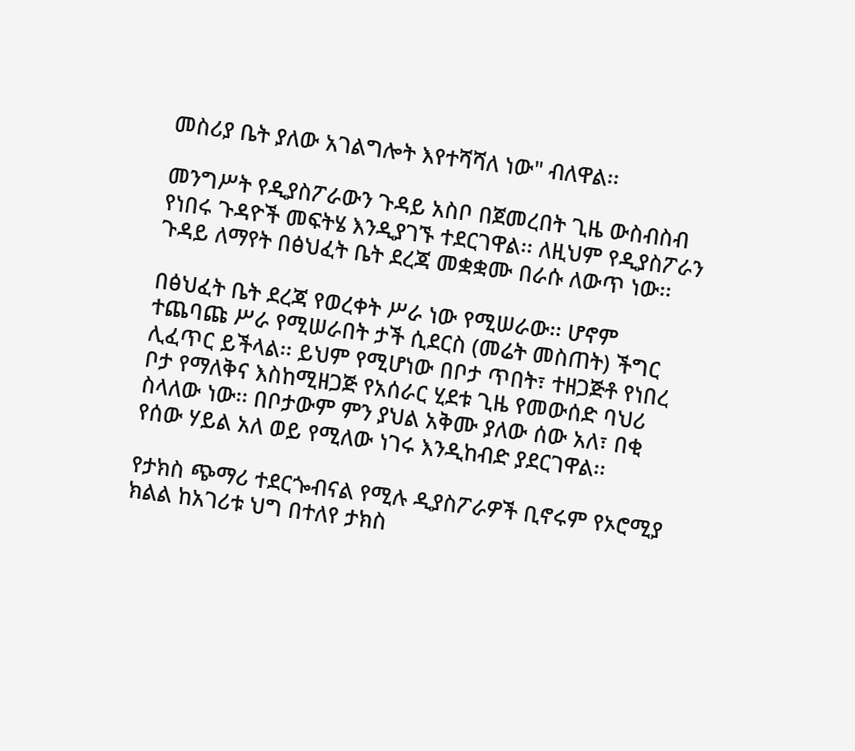መስሪያ ቤት ያለው አገልግሎት እየተሻሻለ ነው" ብለዋል፡፡

መንግሥት የዲያስፖራውን ጉዳይ አስቦ በጀመረበት ጊዜ ውስብስብ የነበሩ ጉዳዮች መፍትሄ እንዲያገኙ ተደርገዋል፡፡ ለዚህም የዲያስፖራን ጉዳይ ለማየት በፅህፈት ቤት ደረጃ መቋቋሙ በራሱ ለውጥ ነው፡፡

በፅህፈት ቤት ደረጃ የወረቀት ሥራ ነው የሚሠራው፡፡ ሆኖም ተጨባጩ ሥራ የሚሠራበት ታች ሲደርስ (መሬት መስጠት) ችግር ሊፈጥር ይችላል፡፡ ይህም የሚሆነው በቦታ ጥበት፣ ተዘጋጅቶ የነበረ ቦታ የማለቅና እስከሚዘጋጅ የአሰራር ሂደቱ ጊዜ የመውሰድ ባህሪ ስላለው ነው፡፡ በቦታውም ምን ያህል አቅሙ ያለው ሰው አለ፣ በቂ የሰው ሃይል አለ ወይ የሚለው ነገሩ እንዲከብድ ያደርገዋል፡፡

የታክስ ጭማሪ ተደርጐብናል የሚሉ ዲያስፖራዎች ቢኖሩም የኦሮሚያ ክልል ከአገሪቱ ህግ በተለየ ታክስ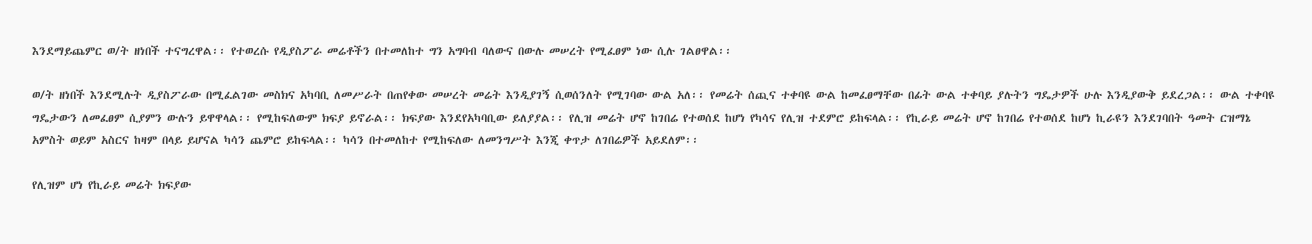እንደማይጨምር ወ/ት ዘነበች ተናግረዋል፡፡ የተወረሱ የዲያስፖራ መሬቶችን በተመለከተ ግን አግባብ ባለውና በውሉ መሠረት የሚፈፀም ነው ሲሉ ገልፀዋል፡፡

ወ/ት ዘነበች እንደሚሉት ዲያስፖራው በሚፈልገው መስክና አካባቢ ለመሥራት በጠየቀው መሠረት መሬት እንዲያገኝ ሲወሰንለት የሚገባው ውል አለ፡፡ የመሬት ሰጪና ተቀባዩ ውል ከመፈፀማቸው በፊት ውል ተቀባይ ያሉትን ግዴታዎች ሁሉ እንዲያውቅ ይደረጋል፡፡ ውል ተቀባዩ ግዴታውን ለመፈፀም ሲያምን ውሉን ይዋዋላል፡፡ የሚከፍለውም ክፍያ ይኖራል፡፡ ክፍያው እንደየአካባቢው ይለያያል፡፡ የሊዝ መሬት ሆኖ ከገበሬ የተወሰደ ከሆነ የካሳና የሊዝ ተደምሮ ይከፍላል፡፡ የኪራይ መሬት ሆኖ ከገበሬ የተወሰደ ከሆነ ኪራዩን እንደገባበት ዓመት ርዝማኔ አምስት ወይም አስርና ከዛም በላይ ይሆናል ካሳን ጨምሮ ይከፍላል፡፡ ካሳን በተመለከተ የሚከፍለው ለመንግሥት እንጂ ቀጥታ ለገበሬዎች አይደለም፡፡

የሊዝም ሆነ የኪራይ መሬት ክፍያው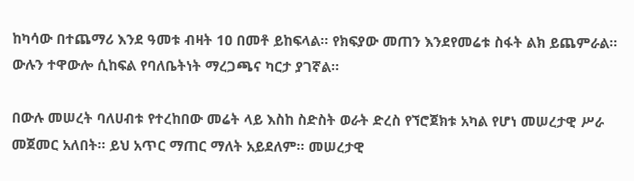ከካሳው በተጨማሪ እንደ ዓመቱ ብዛት 1ዐ በመቶ ይከፍላል፡፡ የክፍያው መጠን እንደየመሬቱ ስፋት ልክ ይጨምራል፡፡ ውሉን ተዋውሎ ሲከፍል የባለቤትነት ማረጋጫና ካርታ ያገኛል፡፡

በውሉ መሠረት ባለሀብቱ የተረከበው መሬት ላይ እስከ ስድስት ወራት ድረስ የኘሮጀክቱ አካል የሆነ መሠረታዊ ሥራ መጀመር አለበት፡፡ ይህ አጥር ማጠር ማለት አይደለም፡፡ መሠረታዊ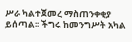ሥራ ካልተጀመረ ማስጠንቀቂያ ይሰጣል፡፡ ችግሩ ከመንግሥት አካል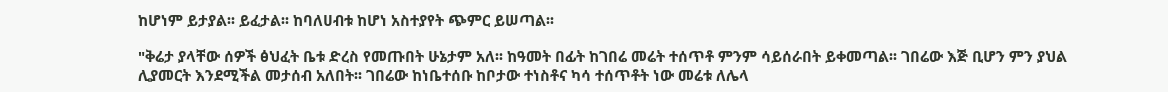ከሆነም ይታያል፡፡ ይፈታል፡፡ ከባለሀብቱ ከሆነ አስተያየት ጭምር ይሠጣል፡፡

"ቅሬታ ያላቸው ሰዎች ፅህፈት ቤቱ ድረስ የመጡበት ሁኔታም አለ፡፡ ከዓመት በፊት ከገበሬ መሬት ተሰጥቶ ምንም ሳይሰራበት ይቀመጣል፡፡ ገበሬው እጅ ቢሆን ምን ያህል ሊያመርት እንደሚችል መታሰብ አለበት፡፡ ገበሬው ከነቤተሰቡ ከቦታው ተነስቶና ካሳ ተሰጥቶት ነው መሬቱ ለሌላ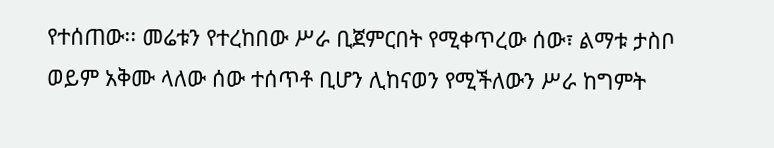የተሰጠው፡፡ መሬቱን የተረከበው ሥራ ቢጀምርበት የሚቀጥረው ሰው፣ ልማቱ ታስቦ ወይም አቅሙ ላለው ሰው ተሰጥቶ ቢሆን ሊከናወን የሚችለውን ሥራ ከግምት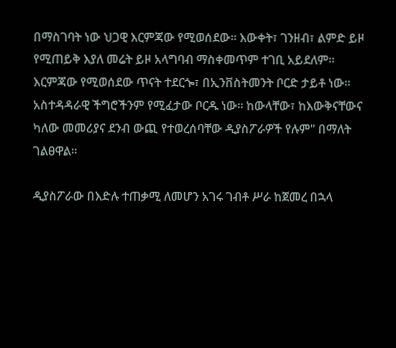በማስገባት ነው ህጋዊ እርምጃው የሚወሰደው፡፡ እውቀት፣ ገንዘብ፣ ልምድ ይዞ የሚጠይቅ እያለ መሬት ይዞ አላግባብ ማስቀመጥም ተገቢ አይደለም፡፡ እርምጃው የሚወሰደው ጥናት ተደርጐ፣ በኢንቨስትመንት ቦርድ ታይቶ ነው፡፡ አስተዳዳራዊ ችግሮችንም የሚፈታው ቦርዱ ነው፡፡ ከውላቸው፣ ከእውቅናቸውና ካለው መመሪያና ደንብ ውጪ የተወረሰባቸው ዲያስፖራዎች የሉም" በማለት ገልፀዋል፡፡

ዲያስፖራው በእድሉ ተጠቃሚ ለመሆን አገሩ ገብቶ ሥራ ከጀመረ በኋላ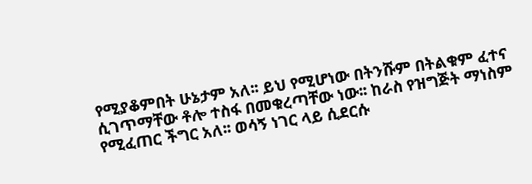የሚያቆምበት ሁኔታም አለ፡፡ ይህ የሚሆነው በትንሹም በትልቁም ፈተና ሲገጥማቸው ቶሎ ተስፋ በመቁረጣቸው ነው፡፡ ከራስ የዝግጅት ማነስም የሚፈጠር ችግር አለ፡፡ ወሳኝ ነገር ላይ ሲደርሱ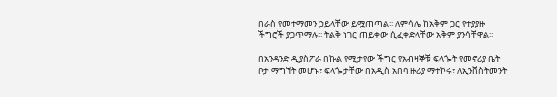በራስ የመተማመን ኃይላቸው ይሟጠጣል፡፡ ለምሳሌ ከአቅም ጋር የተያያዙ ችግሮች ያጋጥማሉ፡፡ ትልቅ ነገር ጠይቀው ሲፈቀድላቸው አቅም ያንሳቸዋል፡፡

በአንዳንድ ዲያስፖራ በኩል የሚታየው ችግር የአብዛኞቹ ፍላጐት የመኖሪያ ቤት ቦታ ማግኘት መሆኑ፣ ፍላጐታቸው በአዲስ አበባ ዙሪያ ማተኮሩ፣ ለኢንቨስትመንት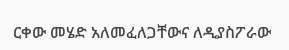ርቀው መሄድ አለመፈለጋቸውና ለዲያስፖራው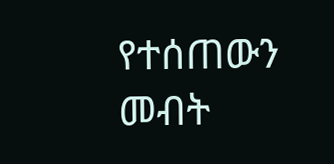የተሰጠውን መብት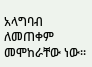አላግባብ ለመጠቀም መሞከራቸው ነው፡፡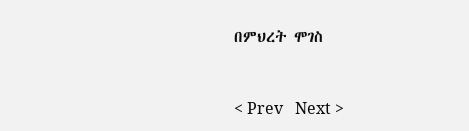በምህረት ሞገስ


< Prev   Next >